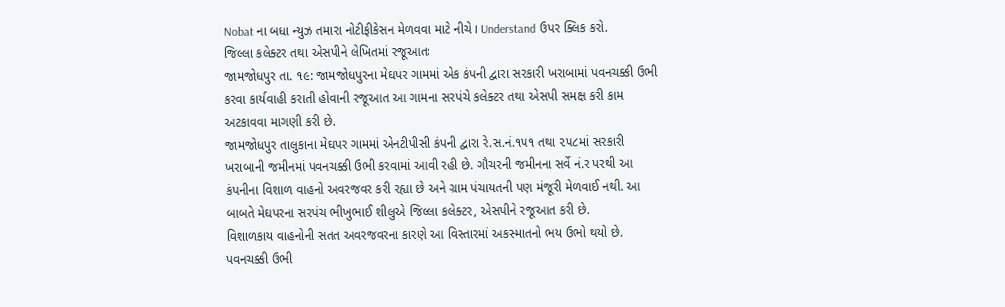Nobat ના બધા ન્યુઝ તમારા નોટીફીકેસન મેળવવા માટે નીચે I Understand ઉપર ક્લિક કરો.
જિલ્લા કલેક્ટર તથા એસપીને લેખિતમાં રજૂઆતઃ
જામજોધપુર તા. ૧૯: જામજોધપુરના મેઘપર ગામમાં એક કંપની દ્વારા સરકારી ખરાબામાં પવનચક્કી ઉભી કરવા કાર્યવાહી કરાતી હોવાની રજૂઆત આ ગામના સરપંચે કલેક્ટર તથા એસપી સમક્ષ કરી કામ અટકાવવા માગણી કરી છે.
જામજોધપુર તાલુકાના મેઘપર ગામમાં એનટીપીસી કંપની દ્વારા રે.સ.નં.૧૫૧ તથા ૨૫૮માં સરકારી ખરાબાની જમીનમાં પવનચક્કી ઉભી કરવામાં આવી રહી છે. ગૌચરની જમીનના સર્વે નં.ર પરથી આ કંપનીના વિશાળ વાહનો અવરજવર કરી રહ્યા છે અને ગ્રામ પંચાયતની પણ મંજૂરી મેળવાઈ નથી. આ બાબતે મેઘપરના સરપંચ ભીખુભાઈ શીલુએ જિલ્લા કલેક્ટર, એસપીને રજૂઆત કરી છે.
વિશાળકાય વાહનોની સતત અવરજવરના કારણે આ વિસ્તારમાં અકસ્માતનો ભય ઉભો થયો છે. પવનચક્કી ઉભી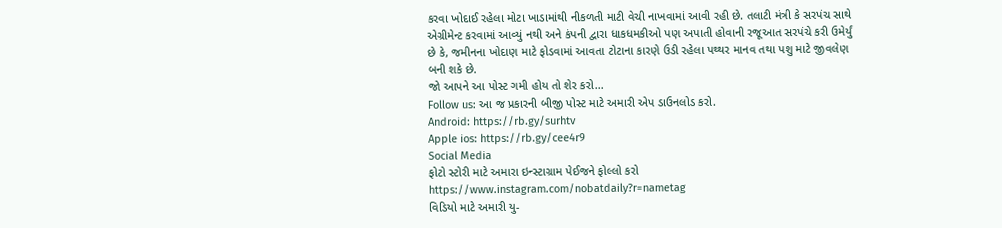કરવા ખોદાઈ રહેલા મોટા ખાડામાંથી નીકળતી માટી વેચી નાખવામાં આવી રહી છે. તલાટી મંત્રી કે સરપંચ સાથે એગ્રીમેન્ટ કરવામાં આવ્યું નથી અને કંપની દ્વારા ધાકધમકીઓ પણ અપાતી હોવાની રજૂઆત સરપંચે કરી ઉમેર્યું છે કે, જમીનના ખોદાણ માટે ફોડવામાં આવતા ટોટાના કારણે ઉડી રહેલા પથ્થર માનવ તથા પશુ માટે જીવલેણ બની શકે છે.
જો આપને આ પોસ્ટ ગમી હોય તો શેર કરો...
Follow us: આ જ પ્રકારની બીજી પોસ્ટ માટે અમારી એપ ડાઉનલોડ કરો.
Android: https://rb.gy/surhtv
Apple ios: https://rb.gy/cee4r9
Social Media
ફોટો સ્ટોરી માટે અમારા ઇન્સ્ટાગ્રામ પેઈજને ફોલ્લો કરો
https://www.instagram.com/nobatdaily?r=nametag
વિડિયો માટે અમારી યુ-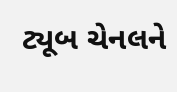ટ્યૂબ ચેનલને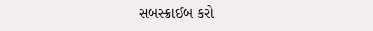સબસ્ક્રાઈબ કરો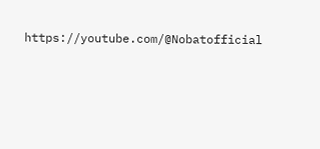https://youtube.com/@Nobatofficial